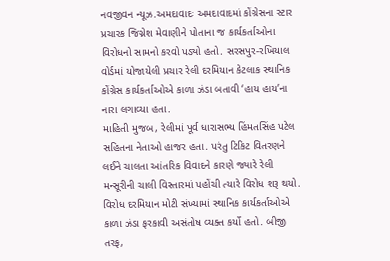નવજીવન ન્યૂઝ.અમદાવાદઃ અમદાવાદમાં કોંગ્રેસના સ્ટાર પ્રચારક જિગ્નેશ મેવાણીને પોતાના જ કાર્યકર્તાઓના વિરોધનો સામનો કરવો પડ્યો હતો. સરસપુર-રખિયાલ વોર્ડમાં યોજાયેલી પ્રચાર રેલી દરમિયાન કેટલાક સ્થાનિક કોંગ્રેસ કાર્યકર્તાઓએ કાળા ઝંડા બતાવી ‘હાય હાય’ના નારા લગાવ્યા હતા.
માહિતી મુજબ, રેલીમાં પૂર્વ ધારાસભ્ય હિંમતસિંહ પટેલ સહિતના નેતાઓ હાજર હતા. પરંતુ ટિકિટ વિતરણને લઈને ચાલતા આંતરિક વિવાદને કારણે જ્યારે રેલી મન્સૂરીની ચાલી વિસ્તારમાં પહોંચી ત્યારે વિરોધ શરૂ થયો.
વિરોધ દરમિયાન મોટી સંખ્યામાં સ્થાનિક કાર્યકર્તાઓએ કાળા ઝંડા ફરકાવી અસંતોષ વ્યક્ત કર્યો હતો. બીજી તરફ,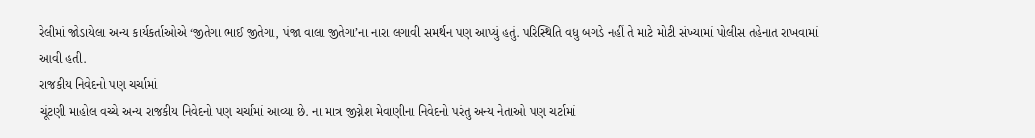રેલીમાં જોડાયેલા અન્ય કાર્યકર્તાઓએ ‘જીતેગા ભાઈ જીતેગા, પંજા વાલા જીતેગા’ના નારા લગાવી સમર્થન પણ આપ્યું હતું. પરિસ્થિતિ વધુ બગડે નહીં તે માટે મોટી સંખ્યામાં પોલીસ તહેનાત રાખવામાં આવી હતી.
રાજકીય નિવેદનો પણ ચર્ચામાં
ચૂંટણી માહોલ વચ્ચે અન્ય રાજકીય નિવેદનો પણ ચર્ચામાં આવ્યા છે. ના માત્ર જીગ્નેશ મેવાણીના નિવેદનો પરંતુ અન્ય નેતાઓ પણ ચર્ટામાં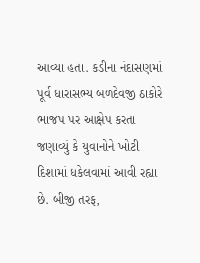આવ્યા હતા. કડીના નંદાસણમાં પૂર્વ ધારાસભ્ય બળદેવજી ઠાકોરે ભાજપ પર આક્ષેપ કરતા જણાવ્યું કે યુવાનોને ખોટી દિશામાં ધકેલવામાં આવી રહ્યા છે. બીજી તરફ,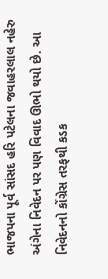ભાજપના પૂર્વ સાંસદ હરિ પટેલના જવાહરલાલ નહેરુ અંગેના નિવેદન પર પણ વિવાદ ઊભો થયો છે. આ નિવેદનનો કોંગ્રેસ તરફથી કડક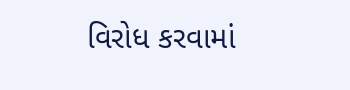વિરોધ કરવામાં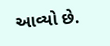આવ્યો છે.